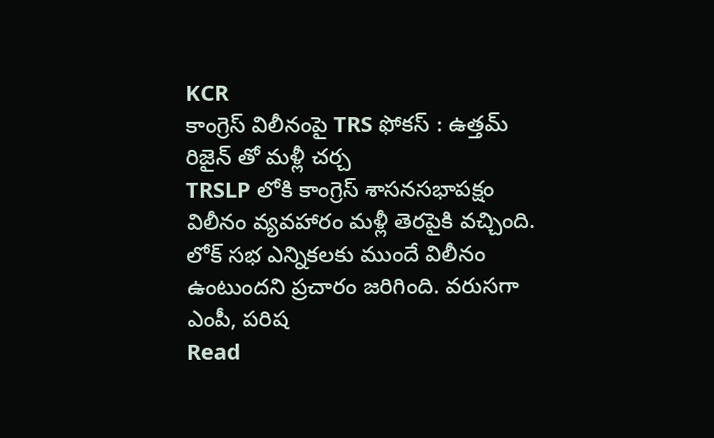KCR
కాంగ్రెస్ విలీనంపై TRS ఫోకస్ : ఉత్తమ్ రిజైన్ తో మళ్లీ చర్చ
TRSLP లోకి కాంగ్రెస్ శాసనసభాపక్షం విలీనం వ్యవహారం మళ్లీ తెరపైకి వచ్చింది. లోక్ సభ ఎన్నికలకు ముందే విలీనం ఉంటుందని ప్రచారం జరిగింది. వరుసగా ఎంపీ, పరిష
Read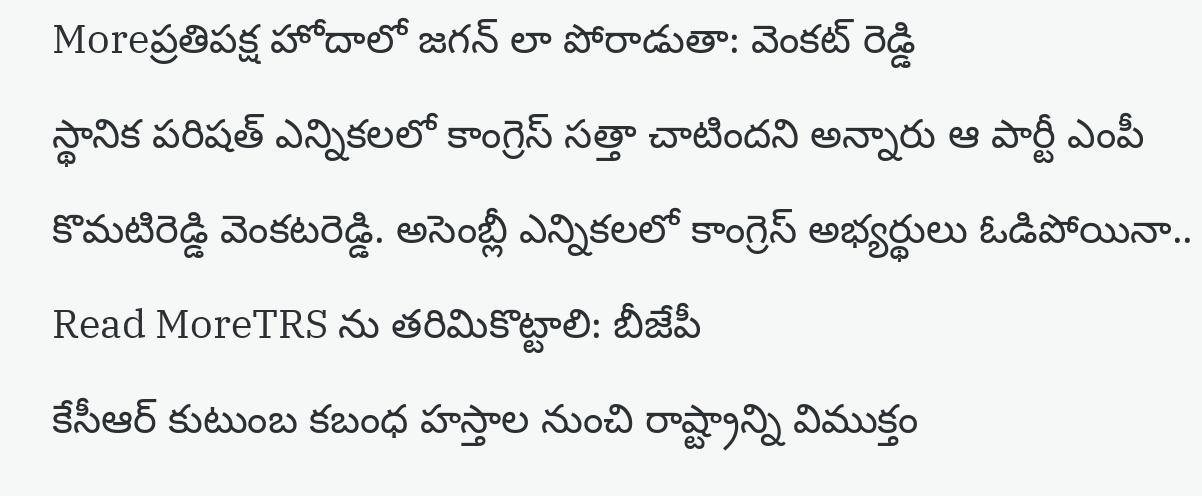Moreప్రతిపక్ష హోదాలో జగన్ లా పోరాడుతా: వెంకట్ రెడ్డి
స్థానిక పరిషత్ ఎన్నికలలో కాంగ్రెస్ సత్తా చాటిందని అన్నారు ఆ పార్టీ ఎంపీ కొమటిరెడ్డి వెంకటరెడ్డి. అసెంబ్లీ ఎన్నికలలో కాంగ్రెస్ అభ్యర్థులు ఓడిపోయినా..
Read MoreTRS ను తరిమికొట్టాలి: బీజేపీ
కేసీఆర్ కుటుంబ కబంధ హస్తాల నుంచి రాష్ట్రాన్ని విముక్తం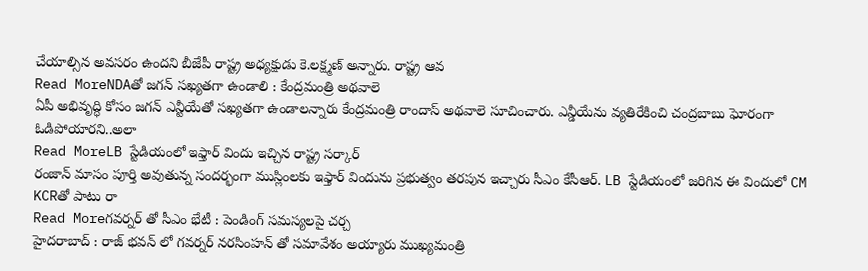చేయాల్సిన అవసరం ఉందని బీజేపీ రాష్ట్ర అధ్యక్షుడు కె.లక్ష్మణ్ అన్నారు. రాష్ట్ర ఆవ
Read MoreNDAతో జగన్ సఖ్యతగా ఉండాలి : కేంద్రమంత్రి అథవాలె
ఏపీ అభివృద్ధి కోసం జగన్ ఎన్టీయేతో సఖ్యతగా ఉండాలన్నారు కేంద్రమంత్రి రాందాస్ అథవాలె సూచించారు. ఎన్డీయేను వ్యతిరేకించి చంద్రబాబు ఘోరంగా ఓడిపోయారని..అలా
Read MoreLB స్టేడియంలో ఇఫ్తార్ విందు ఇచ్చిన రాష్ట్ర సర్కార్
రంజాన్ మాసం పూర్తి అవుతున్న సందర్భంగా ముస్లింలకు ఇఫ్తార్ విందును ప్రభుత్వం తరపున ఇచ్చారు సీఎం కేసీఆర్. LB స్టేడియంలో జరిగిన ఈ విందులో CM KCRతో పాటు రా
Read Moreగవర్నర్ తో సీఎం భేటీ : పెండింగ్ సమస్యలపై చర్చ
హైదరాబాద్ : రాజ్ భవన్ లో గవర్నర్ నరసింహన్ తో సమావేశం అయ్యారు ముఖ్యమంత్రి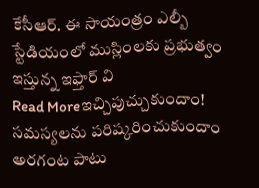కేసీఆర్. ఈ సాయంత్రం ఎల్బీ స్టేడియంలో ముస్లింలకు ప్రభుత్వం ఇస్తున్న ఇఫ్తార్ వి
Read Moreఇచ్చిపుచ్చుకుందాం! సమస్యలను పరిష్కరించుకుందాం
అరగంట పాటు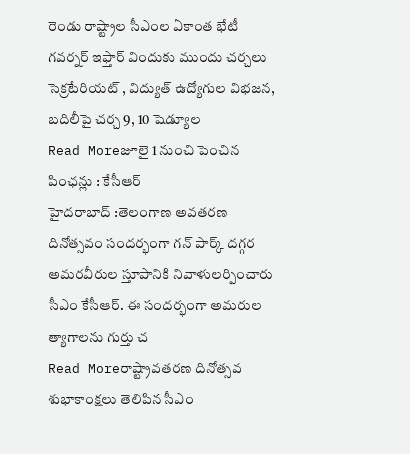రెండు రాష్ట్రాల సీఎంల ఏకాంత భేటీ గవర్నర్ ఇఫ్తార్ విందుకు ముందు చర్చలు సెక్రటేరియట్ , విద్యుత్ ఉద్యోగుల విభజన, బదిలీపై చర్చ 9, 10 షెడ్యూల
Read Moreజూలై 1 నుంచి పెంచిన పింఛన్లు : కేసీఆర్
హైదరాబాద్ :తెలంగాణ అవతరణ దినోత్సవం సందర్భంగా గన్ పార్క్ దగ్గర అమరవీరుల స్తూపానికి నివాళులర్పించారు సీఎం కేసీఆర్. ఈ సందర్భంగా అమరుల త్యాగాలను గుర్తు చ
Read Moreరాష్ట్రావతరణ దినోత్సవ శుభాకాంక్షలు తెలిపిన సీఎం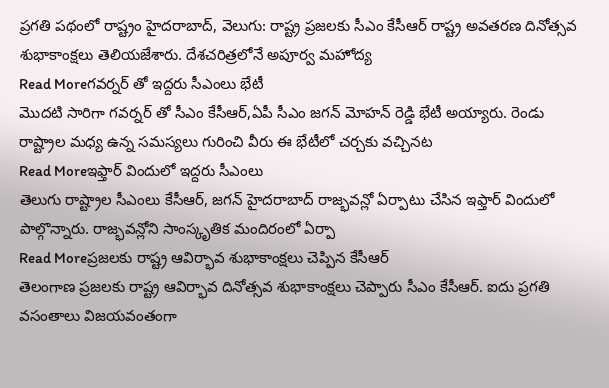ప్రగతి పథంలో రాష్ట్రం హైదరాబాద్, వెలుగు: రాష్ట్ర ప్రజలకు సీఎం కేసీఆర్ రాష్ట్ర అవతరణ దినోత్సవ శుభాకాంక్షలు తెలియజేశారు. దేశచరిత్రలోనే అపూర్వ మహోద్య
Read Moreగవర్నర్ తో ఇద్దరు సీఎంలు భేటీ
మొదటి సారిగా గవర్నర్ తో సీఎం కేసీఆర్,ఏపీ సీఎం జగన్ మోహన్ రెడ్డి భేటీ అయ్యారు. రెండు రాష్ట్రాల మధ్య ఉన్న సమస్యలు గురించి వీరు ఈ భేటీలో చర్చకు వచ్చినట
Read Moreఇఫ్తార్ విందులో ఇద్దరు సీఎంలు
తెలుగు రాష్ట్రాల సీఎంలు కేసీఆర్, జగన్ హైదరాబాద్ రాజ్భవన్లో ఏర్పాటు చేసిన ఇఫ్తార్ విందులో పాల్గొన్నారు. రాజ్భవన్లోని సాంస్కృతిక మందిరంలో ఏర్పా
Read Moreప్రజలకు రాష్ట్ర ఆవిర్భావ శుభాకాంక్షలు చెప్పిన కేసీఆర్
తెలంగాణ ప్రజలకు రాష్ట్ర ఆవిర్భావ దినోత్సవ శుభాకాంక్షలు చెప్పారు సీఎం కేసీఆర్. ఐదు ప్రగతి వసంతాలు విజయవంతంగా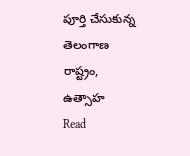పూర్తి చేసుకున్న తెలంగాణ రాష్ట్రం, ఉత్సాహ
Read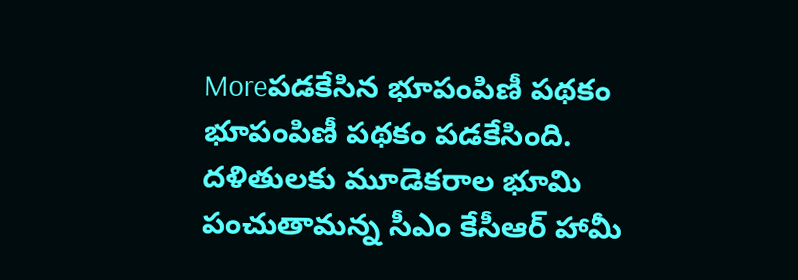Moreపడకేసిన భూపంపిణీ పథకం
భూపంపిణీ పథకం పడకేసింది. దళితులకు మూడెకరాల భూమి పంచుతామన్న సీఎం కేసీఆర్ హామీ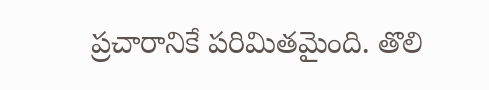ప్రచారానికే పరిమితమైంది. తొలి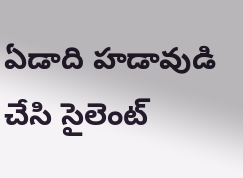ఏడాది హడావుడి చేసి సైలెంట్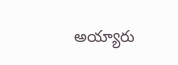అయ్యారు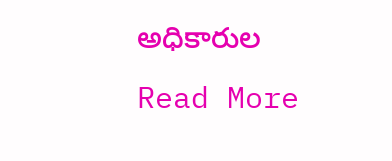అధికారుల
Read More